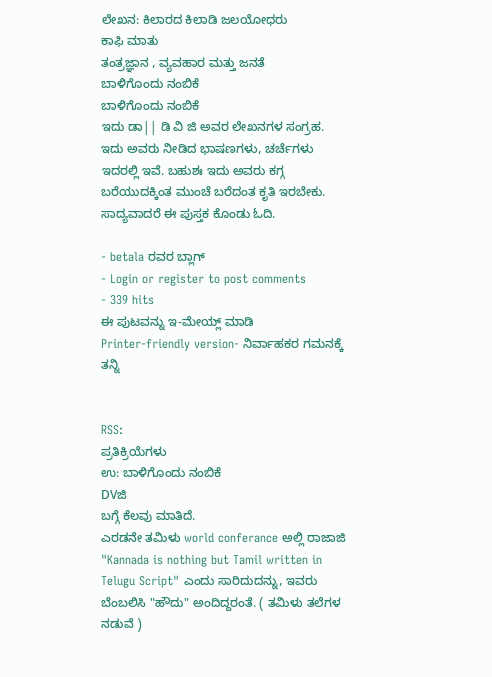ಲೇಖನ: ಕಿಲಾರದ ಕಿಲಾಡಿ ಜಲಯೋಧರು
ಕಾಫಿ ಮಾತು
ತಂತ್ರಜ್ಞಾನ , ವ್ಯವಹಾರ ಮತ್ತು ಜನತೆ
ಬಾಳಿಗೊಂದು ನಂಬಿಕೆ
ಬಾಳಿಗೊಂದು ನಂಬಿಕೆ
ಇದು ಡಾ|| ಡಿ ವಿ ಜಿ ಅವರ ಲೇಖನಗಳ ಸಂಗ್ರಹ.
ಇದು ಅವರು ನೀಡಿದ ಭಾಷಣಗಳು, ಚರ್ಚೆಗಳು ಇದರಲ್ಲಿ ಇವೆ. ಬಹುಶಃ ಇದು ಅವರು ಕಗ್ಗ ಬರೆಯುದಕ್ಕಿಂತ ಮುಂಚೆ ಬರೆದಂತ ಕೃತಿ ಇರಬೇಕು.
ಸಾದ್ಯವಾದರೆ ಈ ಪುಸ್ತಕ ಕೊಂಡು ಓದಿ.

- betala ರವರ ಬ್ಲಾಗ್
- Login or register to post comments
- 339 hits
ಈ ಪುಟವನ್ನು ಇ-ಮೇಯ್ಲ್ ಮಾಡಿ
Printer-friendly version- ನಿರ್ವಾಹಕರ ಗಮನಕ್ಕೆ ತನ್ನಿ


RSS:
ಪ್ರತಿಕ್ರಿಯೆಗಳು
ಉ: ಬಾಳಿಗೊಂದು ನಂಬಿಕೆ
DVಜಿ
ಬಗ್ಗೆ ಕೆಲವು ಮಾತಿದೆ.
ಎರಡನೇ ತಮಿಳು world conferance ಅಲ್ಲಿ ರಾಜಾಜಿ "Kannada is nothing but Tamil written in Telugu Script" ಎಂದು ಸಾರಿದುದನ್ನು, ಇವರು ಬೆಂಬಲಿಸಿ "ಹೌದು" ಅಂದಿದ್ದರಂತೆ. ( ತಮಿಳು ತಲೆಗಳ ನಡುವೆ )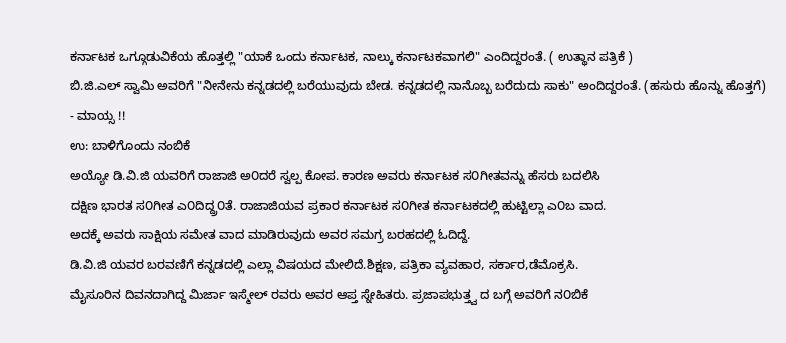ಕರ್ನಾಟಕ ಒಗ್ಗೂಡುವಿಕೆಯ ಹೊತ್ತಲ್ಲಿ "ಯಾಕೆ ಒಂದು ಕರ್ನಾಟಕ, ನಾಲ್ಕು ಕರ್ನಾಟಕವಾಗಲಿ" ಎಂದಿದ್ದರಂತೆ. ( ಉತ್ಥಾನ ಪತ್ರಿಕೆ )
ಬಿ.ಜಿ.ಎಲ್ ಸ್ವಾಮಿ ಅವರಿಗೆ "ನೀನೇನು ಕನ್ನಡದಲ್ಲಿ ಬರೆಯುವುದು ಬೇಡ. ಕನ್ನಡದಲ್ಲಿ ನಾನೊಬ್ಬ ಬರೆದುದು ಸಾಕು" ಅಂದಿದ್ದರಂತೆ. (ಹಸುರು ಹೊನ್ನು ಹೊತ್ತಗೆ)
- ಮಾಯ್ಸ !!
ಉ: ಬಾಳಿಗೊಂದು ನಂಬಿಕೆ
ಅಯ್ಯೋ ಡಿ.ವಿ.ಜಿ ಯವರಿಗೆ ರಾಜಾಜಿ ಅ೦ದರೆ ಸ್ವಲ್ಪ ಕೋಪ. ಕಾರಣ ಅವರು ಕರ್ನಾಟಕ ಸ೦ಗೀತವನ್ನು ಹೆಸರು ಬದಲಿಸಿ
ದಕ್ಷಿಣ ಭಾರತ ಸ೦ಗೀತ ಎ೦ದಿದ್ದ್ರ೦ತೆ. ರಾಜಾಜಿಯವ ಪ್ರಕಾರ ಕರ್ನಾಟಕ ಸ೦ಗೀತ ಕರ್ನಾಟಕದಲ್ಲಿ ಹುಟ್ಟಿಲ್ಲಾ ಎ೦ಬ ವಾದ.
ಅದಕ್ಕೆ ಅವರು ಸಾಕ್ಷಿಯ ಸಮೇತ ವಾದ ಮಾಡಿರುವುದು ಅವರ ಸಮಗ್ರ ಬರಹದಲ್ಲಿ ಓದಿದ್ದೆ.
ಡಿ.ವಿ.ಜಿ ಯವರ ಬರವಣಿಗೆ ಕನ್ನಡದಲ್ಲಿ ಎಲ್ಲಾ ವಿಷಯದ ಮೇಲಿದೆ.ಶಿಕ್ಷಣ, ಪತ್ರಿಕಾ ವ್ಯವಹಾರ, ಸರ್ಕಾರ,ಡೆಮೊಕ್ರಸಿ.
ಮೈಸೂರಿನ ದಿವನದಾಗಿದ್ದ ಮಿರ್ಜಾ ಇಸ್ಮೇಲ್ ರವರು ಅವರ ಆಪ್ತ ಸ್ನೇಹಿತರು. ಪ್ರಜಾಪಭುತ್ತ್ವ ದ ಬಗ್ಗೆ ಅವರಿಗೆ ನ೦ಬಿಕೆ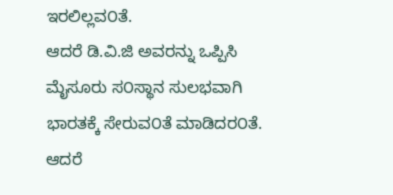ಇರಲಿಲ್ಲವ೦ತೆ.
ಆದರೆ ಡಿ.ವಿ.ಜಿ ಅವರನ್ನು ಒಪ್ಪಿಸಿ ಮೈಸೂರು ಸ೦ಸ್ಥಾನ ಸುಲಭವಾಗಿ ಭಾರತಕ್ಕೆ ಸೇರುವ೦ತೆ ಮಾಡಿದರ೦ತೆ.
ಆದರೆ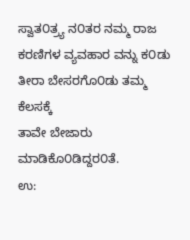ಸ್ವಾತ೦ತ್ರ್ಯ ನ೦ತರ ನಮ್ಮ ರಾಜ ಕರಣಿಗಳ ವ್ಯವಹಾರ ವನ್ನು ಕ೦ಡು ತೀರಾ ಬೇಸರಗೊ೦ಡು ತಮ್ಮ ಕೆಲಸಕ್ಕೆ
ತಾವೇ ಬೇಜಾರು ಮಾಡಿಕೊ೦ಡಿದ್ದರ೦ತೆ.
ಉ: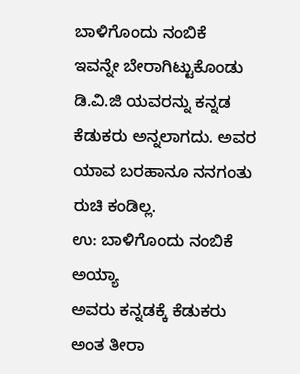ಬಾಳಿಗೊಂದು ನಂಬಿಕೆ
ಇವನ್ನೇ ಬೇರಾಗಿಟ್ಟುಕೊಂಡು ಡಿ.ವಿ.ಜಿ ಯವರನ್ನು ಕನ್ನಡ ಕೆಡುಕರು ಅನ್ನಲಾಗದು. ಅವರ ಯಾವ ಬರಹಾನೂ ನನಗಂತು ರುಚಿ ಕಂಡಿಲ್ಲ.
ಉ: ಬಾಳಿಗೊಂದು ನಂಬಿಕೆ
ಅಯ್ಯಾ
ಅವರು ಕನ್ನಡಕ್ಕೆ ಕೆಡುಕರು ಅಂತ ತೀರಾ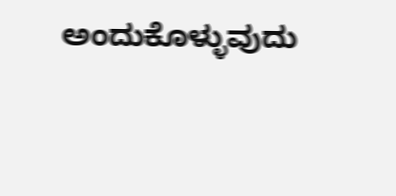ಅಂದುಕೊಳ್ಳುವುದು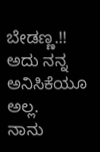ಬೇಡಣ್ಣ.!! ಅದು ನನ್ನ ಅನಿಸಿಕೆಯೂ ಅಲ್ಲ.
ನಾನು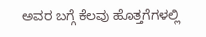ಅವರ ಬಗ್ಗೆ ಕೆಲವು ಹೊತ್ತಗೆಗಳಲ್ಲಿ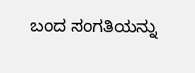ಬಂದ ಸಂಗತಿಯನ್ನು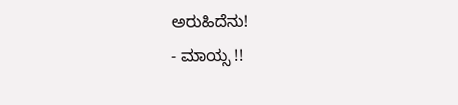ಅರುಹಿದೆನು!
- ಮಾಯ್ಸ !!